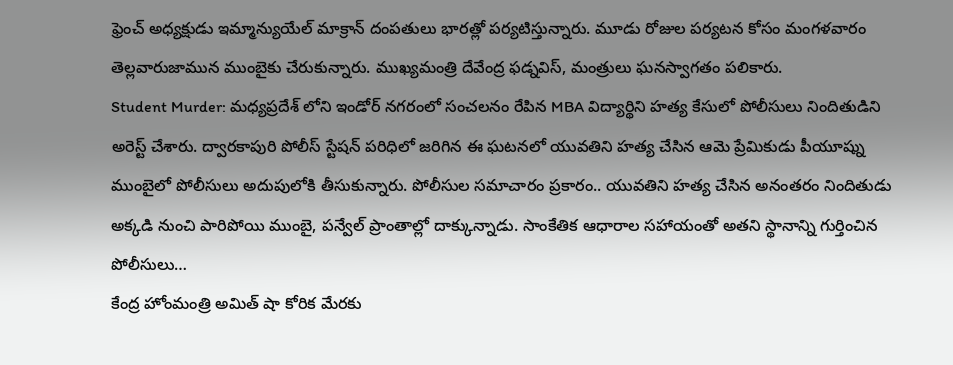ఫ్రెంచ్ అధ్యక్షుడు ఇమ్మాన్యుయేల్ మాక్రాన్ దంపతులు భారత్లో పర్యటిస్తున్నారు. మూడు రోజుల పర్యటన కోసం మంగళవారం తెల్లవారుజామున ముంబైకు చేరుకున్నారు. ముఖ్యమంత్రి దేవేంద్ర ఫడ్నవిస్, మంత్రులు ఘనస్వాగతం పలికారు.
Student Murder: మధ్యప్రదేశ్ లోని ఇండోర్ నగరంలో సంచలనం రేపిన MBA విద్యార్థిని హత్య కేసులో పోలీసులు నిందితుడిని అరెస్ట్ చేశారు. ద్వారకాపురి పోలీస్ స్టేషన్ పరిధిలో జరిగిన ఈ ఘటనలో యువతిని హత్య చేసిన ఆమె ప్రేమికుడు పీయూష్ను ముంబైలో పోలీసులు అదుపులోకి తీసుకున్నారు. పోలీసుల సమాచారం ప్రకారం.. యువతిని హత్య చేసిన అనంతరం నిందితుడు అక్కడి నుంచి పారిపోయి ముంబై, పన్వేల్ ప్రాంతాల్లో దాక్కున్నాడు. సాంకేతిక ఆధారాల సహాయంతో అతని స్థానాన్ని గుర్తించిన పోలీసులు…
కేంద్ర హోంమంత్రి అమిత్ షా కోరిక మేరకు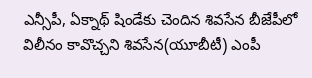ఎన్సీపీ, ఏక్నాథ్ షిండేకు చెందిన శివసేన బీజేపీలో విలీనం కావొచ్చని శివసేన(యూబీటీ) ఎంపీ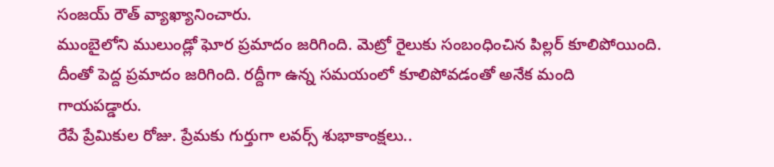సంజయ్ రౌత్ వ్యాఖ్యానించారు.
ముంబైలోని ములుండ్లో ఘోర ప్రమాదం జరిగింది. మెట్రో రైలుకు సంబంధించిన పిల్లర్ కూలిపోయింది. దీంతో పెద్ద ప్రమాదం జరిగింది. రద్దీగా ఉన్న సమయంలో కూలిపోవడంతో అనేక మంది గాయపడ్డారు.
రేపే ప్రేమికుల రోజు. ప్రేమకు గుర్తుగా లవర్స్ శుభాకాంక్షలు..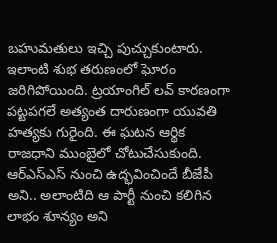బహుమతులు ఇచ్చి పుచ్చుకుంటారు. ఇలాంటి శుభ తరుణంలో ఘోరం జరిగిపోయింది. ట్రయాంగిల్ లవ్ కారణంగా పట్టపగలే అత్యంత దారుణంగా యువతి హత్యకు గురైంది. ఈ ఘటన ఆర్థిక రాజధాని ముంబైలో చోటుచేసుకుంది.
ఆర్ఎస్ఎస్ నుంచి ఉద్భవించిందే బీజేపీ అని.. అలాంటిది ఆ పార్టీ నుంచి కలిగిన లాభం శూన్యం అని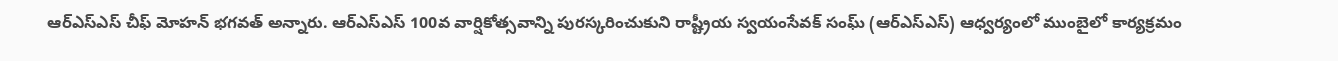ఆర్ఎస్ఎస్ చీఫ్ మోహన్ భగవత్ అన్నారు. ఆర్ఎస్ఎస్ 100వ వార్షికోత్సవాన్ని పురస్కరించుకుని రాష్ట్రీయ స్వయంసేవక్ సంఘ్ (ఆర్ఎస్ఎస్) ఆధ్వర్యంలో ముంబైలో కార్యక్రమం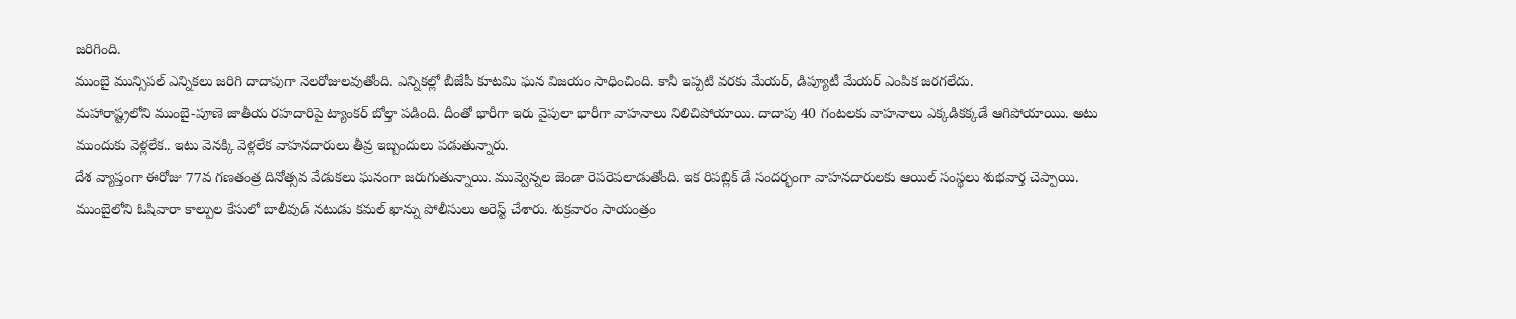జరిగింది.
ముంబై మున్సిపల్ ఎన్నికలు జరిగి దాదాపుగా నెలరోజులవుతోంది. ఎన్నికల్లో బీజేపీ కూటమి ఘన విజయం సాధించింది. కానీ ఇప్పటి వరకు మేయర్, డిప్యూటీ మేయర్ ఎంపిక జరగలేదు.
మహారాష్ట్రలోని ముంబై-పూణె జాతీయ రహదారిపై ట్యాంకర్ బోల్తా పడింది. దీంతో భారీగా ఇరు వైపులా భారీగా వాహనాలు నిలిచిపోయాయి. దాదాపు 40 గంటలకు వాహనాలు ఎక్కడికక్కడే ఆగిపోయాయిు. అటు ముందుకు వెళ్లలేక.. ఇటు వెనక్కి వెళ్లలేక వాహనదారులు తీవ్ర ఇబ్బందులు పడుతున్నారు.
దేశ వ్యాప్తంగా ఈరోజు 77వ గణతంత్ర దినోత్సవ వేడుకలు ఘనంగా జరుగుతున్నాయి. మువ్వెన్నల జెండా రెపరెపలాడుతోంది. ఇక రిపబ్లిక్ డే సందర్భంగా వాహనదారులకు ఆయిల్ సంస్థలు శుభవార్త చెప్పాయి.
ముంబైలోని ఓషివారా కాల్పుల కేసులో బాలీవుడ్ నటుడు కమల్ ఖాన్ను పోలీసులు అరెస్ట్ చేశారు. శుక్రవారం సాయంత్రం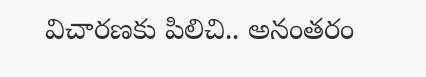విచారణకు పిలిచి.. అనంతరం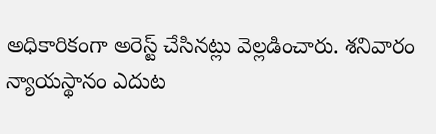అధికారికంగా అరెస్ట్ చేసినట్లు వెల్లడించారు. శనివారం న్యాయస్థానం ఎదుట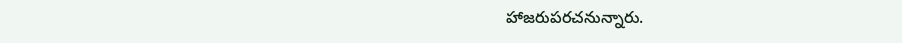హాజరుపరచనున్నారు.